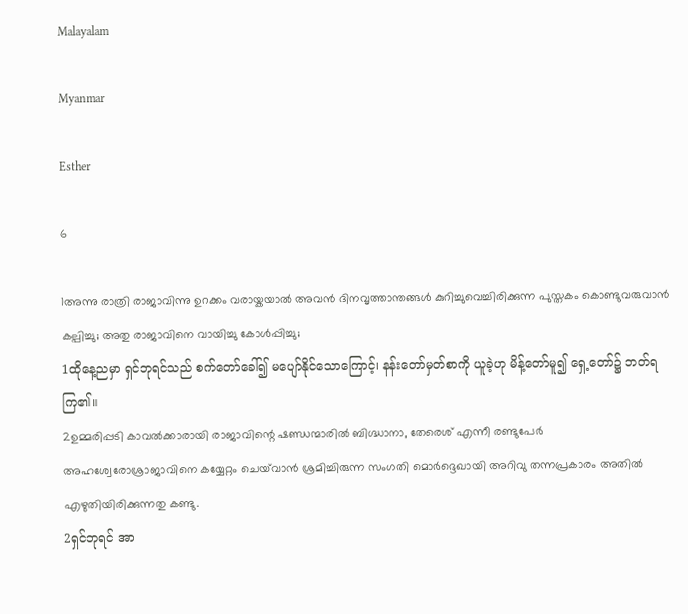Malayalam

Myanmar

Esther

6

1അന്നു രാത്രി രാജാവിന്നു ഉറക്കം വരായ്കയാല്‍ അവന്‍ ദിനവൃത്താന്തങ്ങള്‍ കുറിച്ചുവെച്ചിരിക്കുന്ന പുസ്തകം കൊണ്ടുവരുവാന്‍ കല്പിച്ചു; അതു രാജാവിനെ വായിച്ചു കോള്‍പ്പിച്ചു;
1ထိုနေ့ညမှာ ရှင်ဘုရင်သည် စက်တော်ခေါ်၍ မပျော်နိုင်သောကြောင့်၊ နန်းတော်မှတ်စာကို ယူခဲ့ဟု မိန့်တော်မူ၍ ရှေ့တော်၌ ဘတ်ရကြ၏။
2ഉമ്മരിപ്പടി കാവല്‍ക്കാരായി രാജാവിന്റെ ഷണ്ഡന്മാരില്‍ ബിഗ്ദ്ധാനാ, തേരെശ് എന്നീ രണ്ടുപേര്‍ അഹശ്വേരോശ്രാജാവിനെ കയ്യേറ്റം ചെയ്‍വാന്‍ ശ്രമിച്ചിരുന്ന സംഗതി മൊര്‍ദ്ദെഖായി അറിവു തന്നപ്രകാരം അതില്‍ എഴുതിയിരിക്കുന്നതു കണ്ടു.
2ရှင်ဘုရင် အာ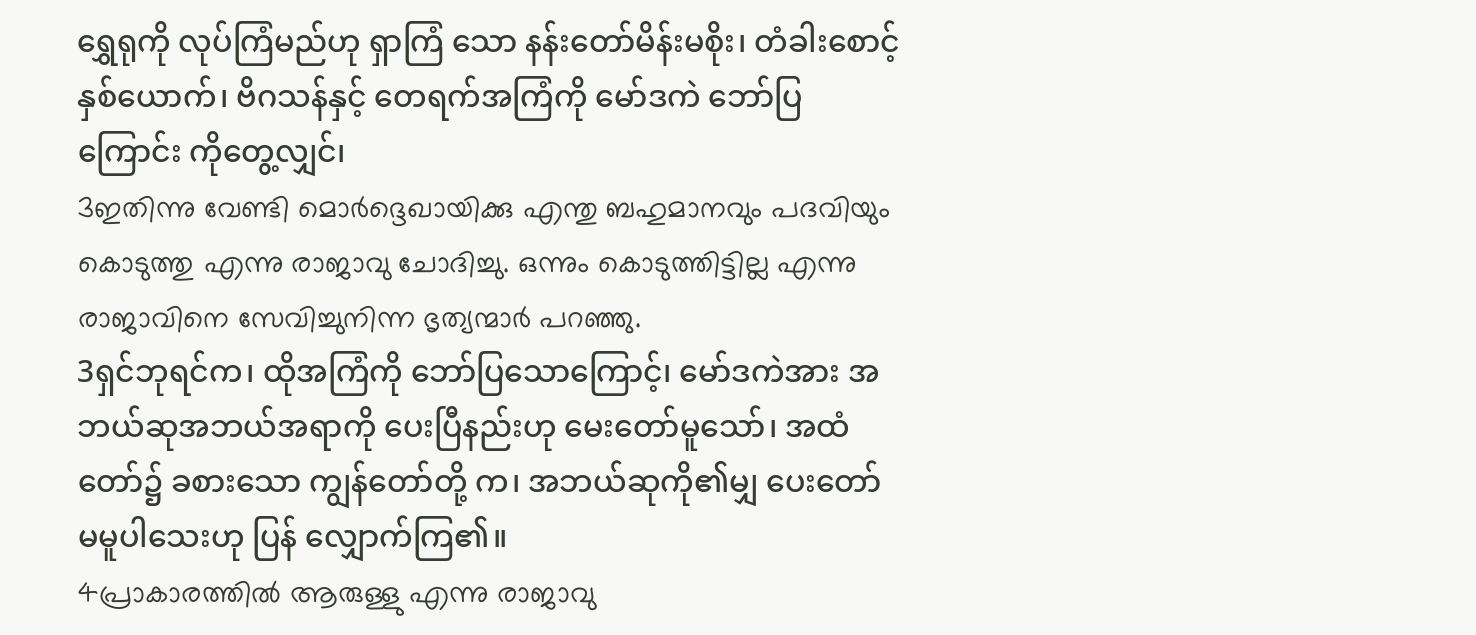ရွှေရုကို လုပ်ကြံမည်ဟု ရှာကြံ သော နန်းတော်မိန်းမစိုး၊ တံခါးစောင့်နှစ်ယောက်၊ ဗိဂသန်နှင့် တေရက်အကြံကို မော်ဒကဲ ဘော်ပြကြောင်း ကိုတွေ့လျှင်၊
3ഇതിന്നു വേണ്ടി മൊര്‍ദ്ദെഖായിക്കു എന്തു ബഹുമാനവും പദവിയും കൊടുത്തു എന്നു രാജാവു ചോദിച്ചു. ഒന്നും കൊടുത്തിട്ടില്ല എന്നു രാജാവിനെ സേവിച്ചുനിന്ന ഭൃത്യന്മാര്‍ പറഞ്ഞു.
3ရှင်ဘုရင်က၊ ထိုအကြံကို ဘော်ပြသောကြောင့်၊ မော်ဒကဲအား အဘယ်ဆုအဘယ်အရာကို ပေးပြီနည်းဟု မေးတော်မူသော်၊ အထံတော်၌ ခစားသော ကျွန်တော်တို့ က၊ အဘယ်ဆုကို၏မျှ ပေးတော်မမူပါသေးဟု ပြန် လျှောက်ကြ၏။
4പ്രാകാരത്തില്‍ ആരുള്ളു എന്നു രാജാവു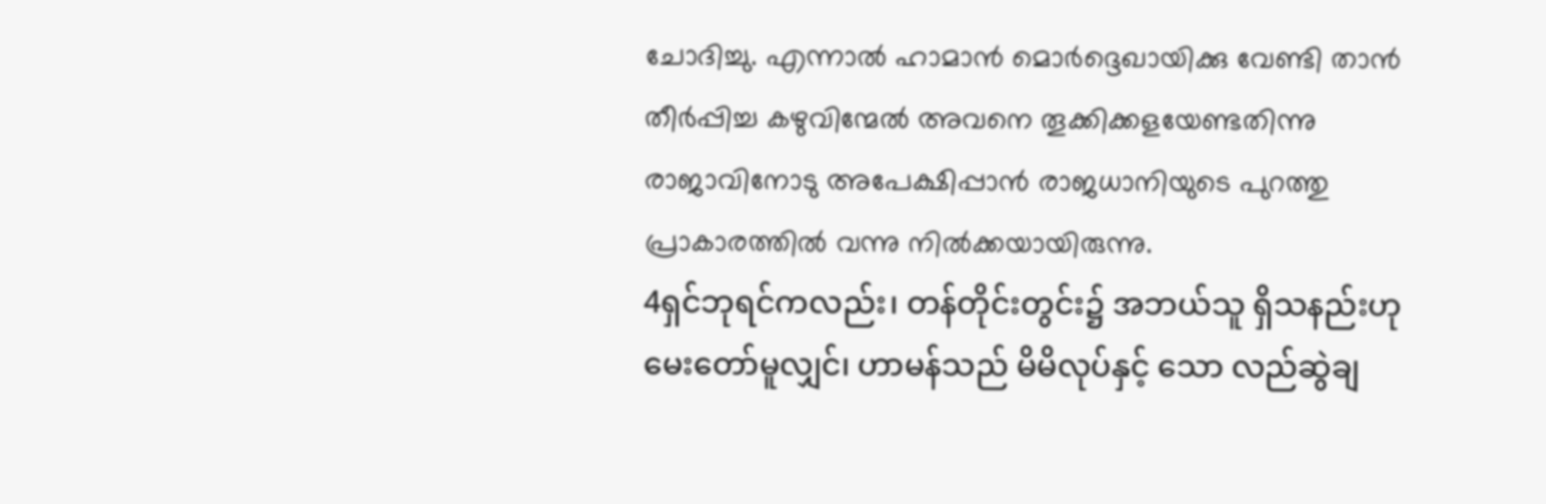ചോദിച്ചു. എന്നാല്‍ ഹാമാന്‍ മൊര്‍ദ്ദെഖായിക്കു വേണ്ടി താന്‍ തീര്‍പ്പിച്ച കഴുവിന്മേല്‍ അവനെ തൂക്കിക്കളയേണ്ടതിന്നു രാജാവിനോടു അപേക്ഷിപ്പാന്‍ രാജധാനിയുടെ പുറത്തു പ്രാകാരത്തില്‍ വന്നു നില്‍ക്കയായിരുന്നു.
4ရှင်ဘုရင်ကလည်း၊ တန်တိုင်းတွင်း၌ အဘယ်သူ ရှိသနည်းဟု မေးတော်မူလျှင်၊ ဟာမန်သည် မိမိလုပ်နှင့် သော လည်ဆွဲချ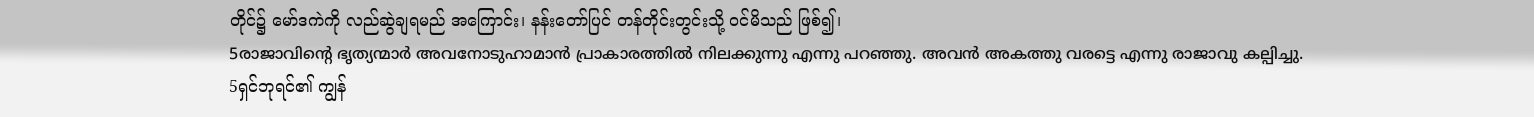တိုင်၌ မော်ဒကဲကို လည်ဆွဲချရမည် အကြောင်း၊ နန်းတော်ပြင် တန်တိုင်းတွင်းသို့ ဝင်မိသည် ဖြစ်၍၊
5രാജാവിന്റെ ഭൃത്യന്മാര്‍ അവനോടുഹാമാന്‍ പ്രാകാരത്തില്‍ നിലക്കുന്നു എന്നു പറഞ്ഞു. അവന്‍ അകത്തു വരട്ടെ എന്നു രാജാവു കല്പിച്ചു.
5ရှင်ဘုရင်၏ ကျွန်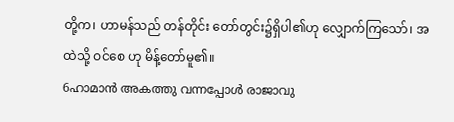တို့က၊ ဟာမန်သည် တန်တိုင်း တော်တွင်း၌ရှိပါ၏ဟု လျှောက်ကြသော်၊ အထဲသို့ ဝင်စေ ဟု မိန့်တော်မူ၏။
6ഹാമാന്‍ അകത്തു വന്നപ്പോള്‍ രാജാവു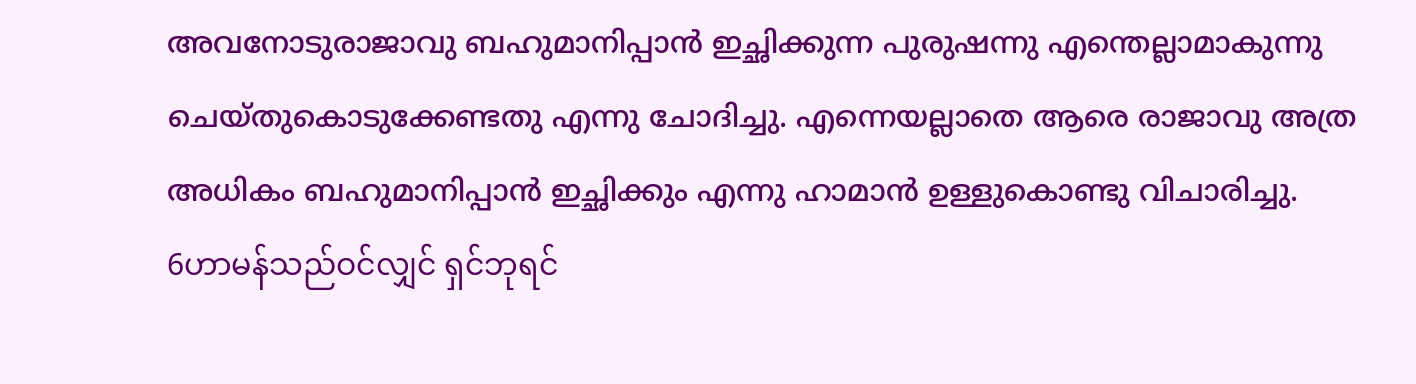അവനോടുരാജാവു ബഹുമാനിപ്പാന്‍ ഇച്ഛിക്കുന്ന പുരുഷന്നു എന്തെല്ലാമാകുന്നു ചെയ്തുകൊടുക്കേണ്ടതു എന്നു ചോദിച്ചു. എന്നെയല്ലാതെ ആരെ രാജാവു അത്ര അധികം ബഹുമാനിപ്പാന്‍ ഇച്ഛിക്കും എന്നു ഹാമാന്‍ ഉള്ളുകൊണ്ടു വിചാരിച്ചു.
6ဟာမန်သည်ဝင်လျှင် ရှင်ဘုရင်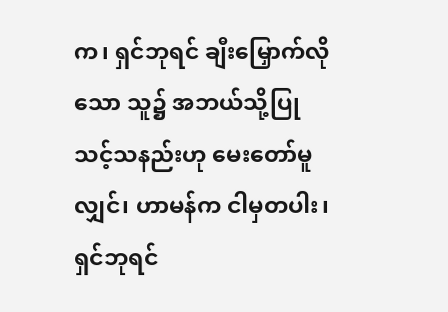က၊ ရှင်ဘုရင် ချီးမြှောက်လိုသော သူ၌ အဘယ်သို့ပြုသင့်သနည်းဟု မေးတော်မူလျှင်၊ ဟာမန်က ငါမှတပါး၊ ရှင်ဘုရင်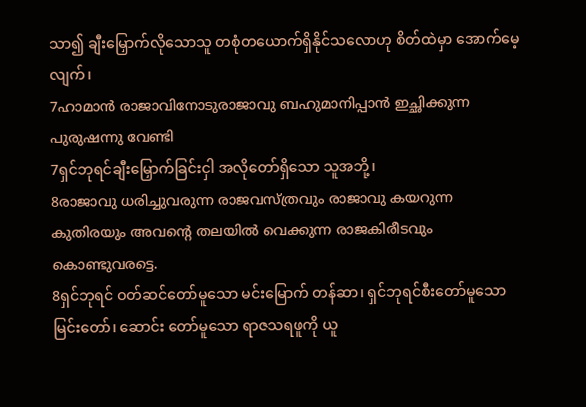သာ၍ ချီးမြှောက်လိုသောသူ တစုံတယောက်ရှိနိုင်သလောဟု စိတ်ထဲမှာ အောက်မေ့လျက်၊
7ഹാമാന്‍ രാജാവിനോടുരാജാവു ബഹുമാനിപ്പാന്‍ ഇച്ഛിക്കുന്ന പുരുഷന്നു വേണ്ടി
7ရှင်ဘုရင်ချီးမြှောက်ခြင်းငှါ အလိုတော်ရှိသော သူအဘို့၊
8രാജാവു ധരിച്ചുവരുന്ന രാജവസ്ത്രവും രാജാവു കയറുന്ന കുതിരയും അവന്റെ തലയില്‍ വെക്കുന്ന രാജകിരീടവും കൊണ്ടുവരട്ടെ.
8ရှင်ဘုရင် ဝတ်ဆင်တော်မူသော မင်းမြောက် တန်ဆာ၊ ရှင်ဘုရင်စီးတော်မူသော မြင်းတော်၊ ဆောင်း တော်မူသော ရာဇသရဖူကို ယူ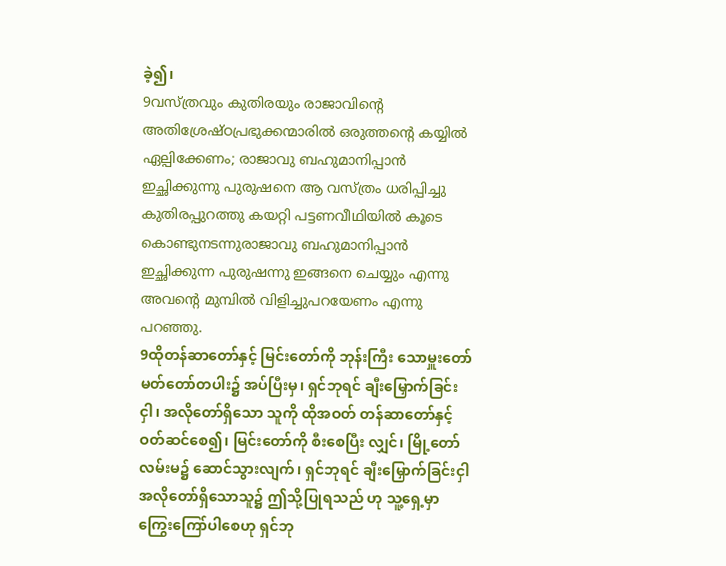ခဲ့၍၊
9വസ്ത്രവും കുതിരയും രാജാവിന്റെ അതിശ്രേഷ്ഠപ്രഭുക്കന്മാരില്‍ ഒരുത്തന്റെ കയ്യില്‍ ഏല്പിക്കേണം; രാജാവു ബഹുമാനിപ്പാന്‍ ഇച്ഛിക്കുന്നു പുരുഷനെ ആ വസ്ത്രം ധരിപ്പിച്ചു കുതിരപ്പുറത്തു കയറ്റി പട്ടണവീഥിയില്‍ കൂടെ കൊണ്ടുനടന്നുരാജാവു ബഹുമാനിപ്പാന്‍ ഇച്ഛിക്കുന്ന പുരുഷന്നു ഇങ്ങനെ ചെയ്യും എന്നു അവന്റെ മുമ്പില്‍ വിളിച്ചുപറയേണം എന്നു പറഞ്ഞു.
9ထိုတန်ဆာတော်နှင့် မြင်းတော်ကို ဘုန်းကြီး သောမှူးတော်မတ်တော်တပါး၌ အပ်ပြီးမှ၊ ရှင်ဘုရင် ချီးမြှောက်ခြင်းငှါ၊ အလိုတော်ရှိသော သူကို ထိုအဝတ် တန်ဆာတော်နှင့် ဝတ်ဆင်စေ၍၊ မြင်းတော်ကို စီးစေပြီး လျှင်၊ မြို့တော်လမ်းမ၌ ဆောင်သွားလျက်၊ ရှင်ဘုရင် ချီးမြှောက်ခြင်းငှါ အလိုတော်ရှိသောသူ၌ ဤသို့ပြုရသည် ဟု သူ့ရှေ့မှာ ကြွေးကြော်ပါစေဟု ရှင်ဘု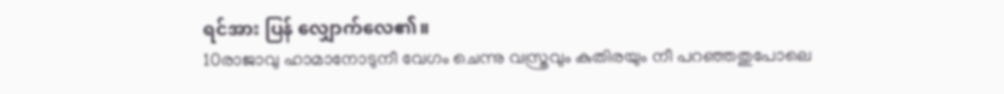ရင်အား ပြန် လျှောက်လေ၏။
10രാജാവു ഹാമാനോടുനീ വേഗം ചെന്നു വസ്ത്രവും കുതിരയും നീ പറഞ്ഞതുപോലെ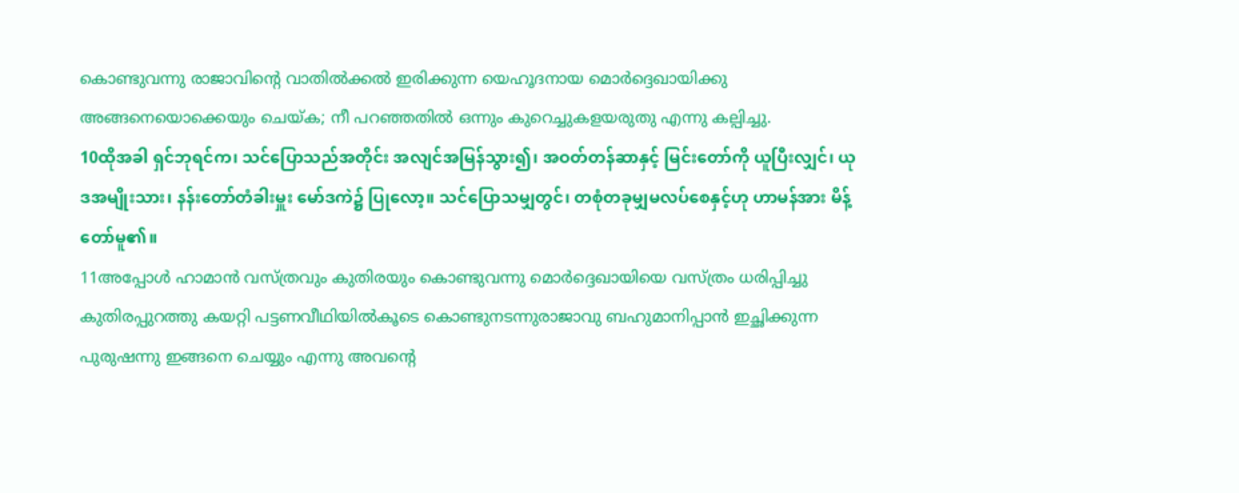കൊണ്ടുവന്നു രാജാവിന്റെ വാതില്‍ക്കല്‍ ഇരിക്കുന്ന യെഹൂദനായ മൊര്‍ദ്ദെഖായിക്കു അങ്ങനെയൊക്കെയും ചെയ്ക; നീ പറഞ്ഞതില്‍ ഒന്നും കുറെച്ചുകളയരുതു എന്നു കല്പിച്ചു.
10ထိုအခါ ရှင်ဘုရင်က၊ သင်ပြောသည်အတိုင်း အလျင်အမြန်သွား၍၊ အဝတ်တန်ဆာနှင့် မြင်းတော်ကို ယူပြီးလျှင်၊ ယုဒအမျိုးသား၊ နန်းတော်တံခါးမှူး မော်ဒကဲ၌ ပြုလော့။ သင်ပြောသမျှတွင်၊ တစုံတခုမျှမလပ်စေနှင့်ဟု ဟာမန်အား မိန့်တော်မူ၏။
11അപ്പോള്‍ ഹാമാന്‍ വസ്ത്രവും കുതിരയും കൊണ്ടുവന്നു മൊര്‍ദ്ദെഖായിയെ വസ്ത്രം ധരിപ്പിച്ചു കുതിരപ്പുറത്തു കയറ്റി പട്ടണവീഥിയില്‍കൂടെ കൊണ്ടുനടന്നുരാജാവു ബഹുമാനിപ്പാന്‍ ഇച്ഛിക്കുന്ന പുരുഷന്നു ഇങ്ങനെ ചെയ്യും എന്നു അവന്റെ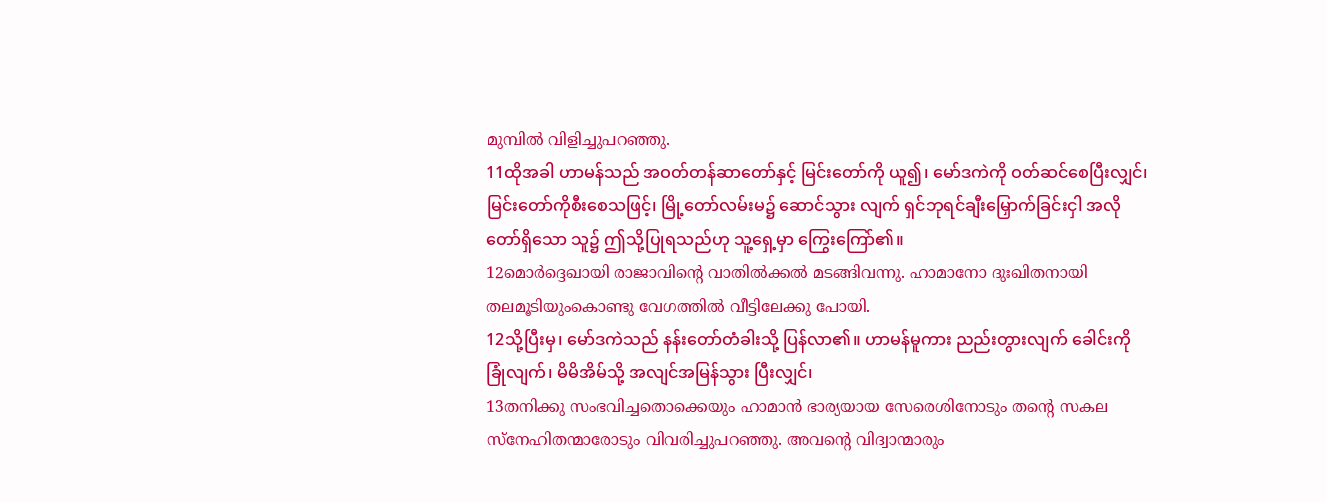മുമ്പില്‍ വിളിച്ചുപറഞ്ഞു.
11ထိုအခါ ဟာမန်သည် အဝတ်တန်ဆာတော်နှင့် မြင်းတော်ကို ယူ၍၊ မော်ဒကဲကို ဝတ်ဆင်စေပြီးလျှင်၊ မြင်းတော်ကိုစီးစေသဖြင့်၊ မြို့တော်လမ်းမ၌ ဆောင်သွား လျက် ရှင်ဘုရင်ချီးမြှောက်ခြင်းငှါ အလိုတော်ရှိသော သူ၌ ဤသို့ပြုရသည်ဟု သူ့ရှေ့မှာ ကြွေးကြော်၏။
12മൊര്‍ദ്ദെഖായി രാജാവിന്റെ വാതില്‍ക്കല്‍ മടങ്ങിവന്നു. ഹാമാനോ ദുഃഖിതനായി തലമൂടിയുംകൊണ്ടു വേഗത്തില്‍ വീട്ടിലേക്കു പോയി.
12သို့ပြီးမှ၊ မော်ဒကဲသည် နန်းတော်တံခါးသို့ ပြန်လာ၏။ ဟာမန်မူကား ညည်းတွားလျက် ခေါင်းကို ခြုံလျက်၊ မိမိအိမ်သို့ အလျင်အမြန်သွား ပြီးလျှင်၊
13തനിക്കു സംഭവിച്ചതൊക്കെയും ഹാമാന്‍ ഭാര്യയായ സേരെശിനോടും തന്റെ സകല സ്നേഹിതന്മാരോടും വിവരിച്ചുപറഞ്ഞു. അവന്റെ വിദ്വാന്മാരും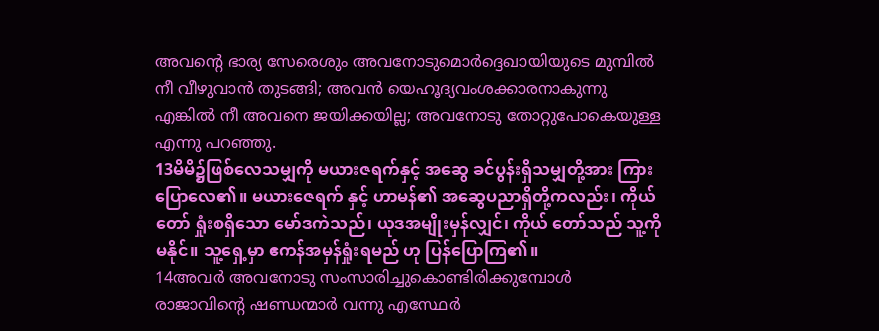അവന്റെ ഭാര്യ സേരെശും അവനോടുമൊര്‍ദ്ദെഖായിയുടെ മുമ്പില്‍ നീ വീഴുവാന്‍ തുടങ്ങി; അവന്‍ യെഹൂദ്യവംശക്കാരനാകുന്നു എങ്കില്‍ നീ അവനെ ജയിക്കയില്ല; അവനോടു തോറ്റുപോകെയുള്ള എന്നു പറഞ്ഞു.
13မိမိ၌ဖြစ်လေသမျှကို မယားဇရက်နှင့် အဆွေ ခင်ပွန်းရှိသမျှတို့အား ကြားပြောလေ၏။ မယားဇေရက် နှင့် ဟာမန်၏ အဆွေပညာရှိတို့ကလည်း၊ ကိုယ်တော် ရှုံးစရှိသော မော်ဒကဲသည်၊ ယုဒအမျိုးမှန်လျှင်၊ ကိုယ် တော်သည် သူ့ကိုမနိုင်။ သူ့ရှေ့မှာ ဧကန်အမှန်ရှုံးရမည် ဟု ပြန်ပြောကြ၏။
14അവര്‍ അവനോടു സംസാരിച്ചുകൊണ്ടിരിക്കുമ്പോള്‍ രാജാവിന്റെ ഷണ്ഡന്മാര്‍ വന്നു എസ്ഥേര്‍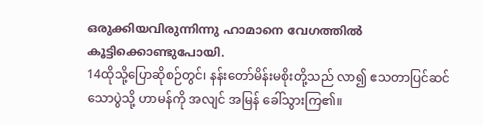ഒരുക്കിയവിരുന്നിന്നു ഹാമാനെ വേഗത്തില്‍ കൂട്ടിക്കൊണ്ടുപോയി.
14ထိုသို့ပြောဆိုစဉ်တွင်၊ နန်းတော်မိန်းမစိုးတို့သည် လာ၍ ဧသတာပြင်ဆင်သောပွဲသို့ ဟာမန်ကို အလျင် အမြန် ခေါ်သွားကြ၏။